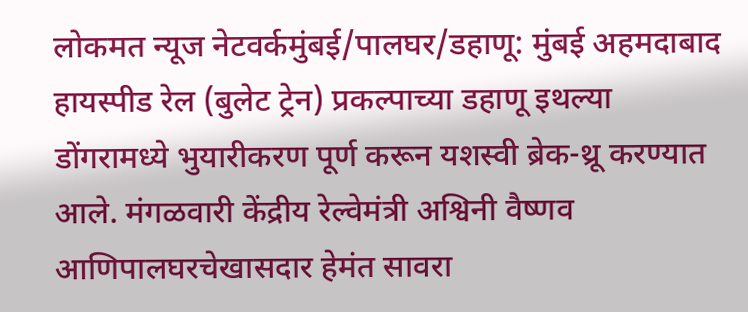लोकमत न्यूज नेटवर्कमुंबई/पालघर/डहाणू: मुंबई अहमदाबाद हायस्पीड रेल (बुलेट ट्रेन) प्रकल्पाच्या डहाणू इथल्या डोंगरामध्ये भुयारीकरण पूर्ण करून यशस्वी ब्रेक-थ्रू करण्यात आले. मंगळवारी केंद्रीय रेल्वेमंत्री अश्विनी वैष्णव आणिपालघरचेखासदार हेमंत सावरा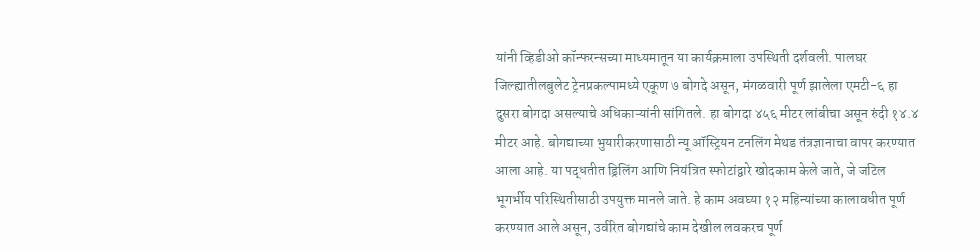यांनी व्हिडीओ कॉन्फरन्सच्या माध्यमातून या कार्यक्रमाला उपस्थिती दर्शवली. पालघर जिल्ह्यातीलबुलेट ट्रेनप्रकल्पामध्ये एकूण ७ बोगदे असून, मंगळवारी पूर्ण झालेला एमटी-६ हा दुसरा बोगदा असल्याचे अधिकाऱ्यांनी सांगितले. हा बोगदा ४५६ मीटर लांबीचा असून रुंदी १४.४ मीटर आहे. बोगद्याच्या भुयारीकरणासाठी न्यू ऑस्ट्रियन टनलिंग मेथड तंत्रज्ञानाचा वापर करण्यात आला आहे. या पद्धतीत ड्रिलिंग आणि नियंत्रित स्फोटांद्वारे खोदकाम केले जाते, जे जटिल भूगर्भीय परिस्थितीसाठी उपयुक्त मानले जाते. हे काम अवघ्या १२ महिन्यांच्या कालावधीत पूर्ण करण्यात आले असून, उर्वरित बोगद्यांचे काम देखील लवकरच पूर्ण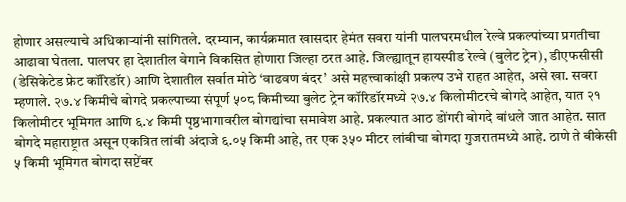होणार असल्याचे अधिकाऱ्यांनी सांगितले. दरम्यान, कार्यक्रमात खासदार हेमंत सवरा यांनी पालघरमधील रेल्वे प्रकल्पांच्या प्रगतीचा आढावा घेतला. पालघर हा देशातील वेगाने विकसित होणारा जिल्हा ठरत आहे. जिल्ह्यातून हायस्पीड रेल्वे (बुलेट ट्रेन), डीएफसीसी (डेसिकेटेड फ्रेट कॉरिडॉर) आणि देशातील सर्वात मोठे ‘वाढवण बंदर’ असे महत्त्वाकांक्षी प्रकल्प उभे राहत आहेत, असे खा. सवरा म्हणाले. २७.४ किमीचे बोगदे प्रकल्पाच्या संपूर्ण ५०८ किमीच्या बुलेट ट्रेन कॉरिडॉरमध्ये २७.४ किलोमीटरचे बोगदे आहेत, यात २१ किलोमीटर भूमिगत आणि ६.४ किमी पृष्ठभागावरील बोगद्यांचा समावेश आहे. प्रकल्पात आठ डोंगरी बोगदे बांधले जात आहेत. सात बोगदे महाराष्ट्रात असून एकत्रित लांबी अंदाजे ६.०५ किमी आहे, तर एक ३५० मीटर लांबीचा बोगदा गुजरातमध्ये आहे. ठाणे ते बीकेसी ५ किमी भूमिगत बोगदा सप्टेंबर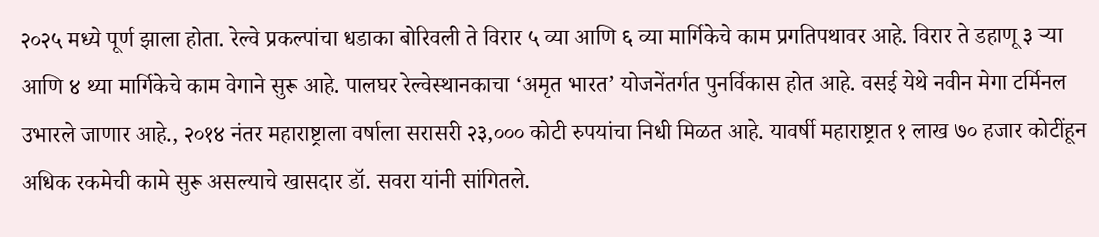२०२५ मध्ये पूर्ण झाला होता. रेल्वे प्रकल्पांचा धडाका बोरिवली ते विरार ५ व्या आणि ६ व्या मार्गिकेचे काम प्रगतिपथावर आहे. विरार ते डहाणू ३ ऱ्या आणि ४ थ्या मार्गिकेचे काम वेगाने सुरू आहे. पालघर रेल्वेस्थानकाचा ‘अमृत भारत’ योजनेंतर्गत पुनर्विकास होत आहे. वसई येथे नवीन मेगा टर्मिनल उभारले जाणार आहे., २०१४ नंतर महाराष्ट्राला वर्षाला सरासरी २३,००० कोटी रुपयांचा निधी मिळत आहे. यावर्षी महाराष्ट्रात १ लाख ७० हजार कोटींहून अधिक रकमेची कामे सुरू असल्याचे खासदार डॉ. सवरा यांनी सांगितले.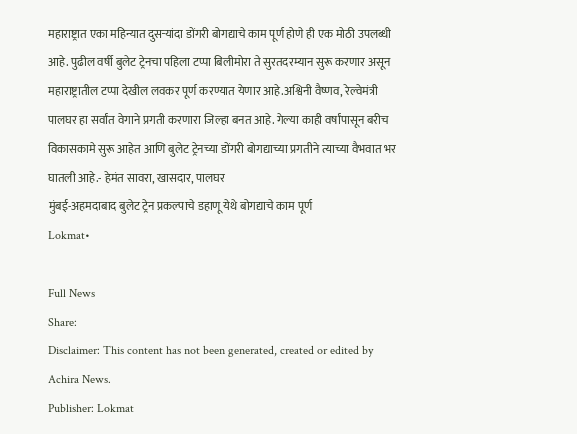महाराष्ट्रात एका महिन्यात दुसऱ्यांदा डोंगरी बोगद्याचे काम पूर्ण होणे ही एक मोठी उपलब्धी आहे. पुढील वर्षी बुलेट ट्रेनचा पहिला टप्पा बिलीमोरा ते सुरतदरम्यान सुरू करणार असून महाराष्ट्रातील टप्पा देखील लवकर पूर्ण करण्यात येणार आहे.अश्विनी वैष्णव, रेल्वेमंत्री पालघर हा सर्वांत वेगाने प्रगती करणारा जिल्हा बनत आहे. गेल्या काही वर्षांपासून बरीच विकासकामे सुरू आहेत आणि बुलेट ट्रेनच्या डोंगरी बोगद्याच्या प्रगतीने त्याच्या वैभवात भर घातली आहे.- हेमंत सावरा, खासदार, पालघर
मुंबई-अहमदाबाद बुलेट ट्रेन प्रकल्पाचे डहाणू येथे बोगद्याचे काम पूर्ण
Lokmat•

Full News
Share:
Disclaimer: This content has not been generated, created or edited by Achira News.
Publisher: Lokmat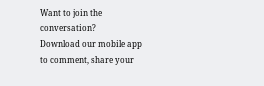Want to join the conversation?
Download our mobile app to comment, share your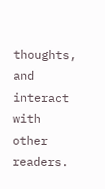thoughts, and interact with other readers.